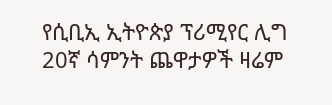የሲቢኢ ኢትዮጵያ ፕሪሚየር ሊግ 20ኛ ሳምንት ጨዋታዎች ዛሬም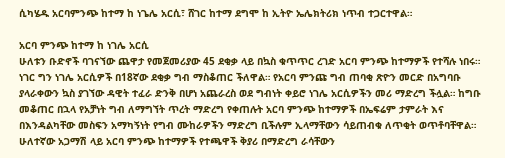ሲካሄዱ አርባምንጭ ከተማ ከ ነጌሌ አርሲ፣ ሸገር ከተማ ደግሞ ከ ኢትዮ ኤሌክትሪክ ነጥብ ተጋርተዋል።

አርባ ምንጭ ከተማ ከ ነገሌ አርሲ
ሁለቱን ቡድኖች ባገናኘው ጨዋታ የመጀመሪያው 45 ደቂቃ ላይ በኳስ ቁጥጥር ረገድ አርባ ምንጭ ከተማዎች የተሻሉ ነበሩ። ነገር ግን ነገሌ አርሲዎች በ18ኛው ደቂቃ ግብ ማስቆጠር ችለዋል። የአርባ ምንጩ ግብ ጠባቂ ጽዮን መርድ በአግባቡ ያላራቀውን ኳስ ያገኘው ዳዊት ተፈራ ድንቅ በሆነ አጨራረስ ወደ ግብነት ቀይሮ ነገሌ አርሲዎችን መሪ ማድረግ ችሏል። ከግቡ መቆጠር በኋላ የአቻነት ግብ ለማግኘት ጥረት ማድረግ የቀጠሉት አርባ ምንጭ ከተማዎች በኤፍሬም ታምራት እና በእንዳልካቸው መስፍን አማካኝነት የግብ ሙከራዎችን ማድረግ ቢችሉም ኢላማቸውን ሳይጠብቁ ለጥቂት ወጥቶባቸዋል።
ሁለተኛው አጋማሽ ላይ አርባ ምንጭ ከተማዎች የተጫዋች ቅያሪ በማድረግ ራሳቸውን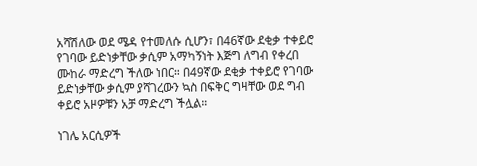አሻሽለው ወደ ሜዳ የተመለሱ ሲሆን፣ በ46ኛው ደቂቃ ተቀይሮ የገባው ይድነቃቸው ቃሲም አማካኝነት እጅግ ለግብ የቀረበ ሙከራ ማድረግ ችለው ነበር። በ49ኛው ደቂቃ ተቀይሮ የገባው ይድነቃቸው ቃሲም ያሻገረውን ኳስ በፍቅር ግዛቸው ወደ ግብ ቀይሮ አዞዎቹን አቻ ማድረግ ችሏል።

ነገሌ አርሲዎች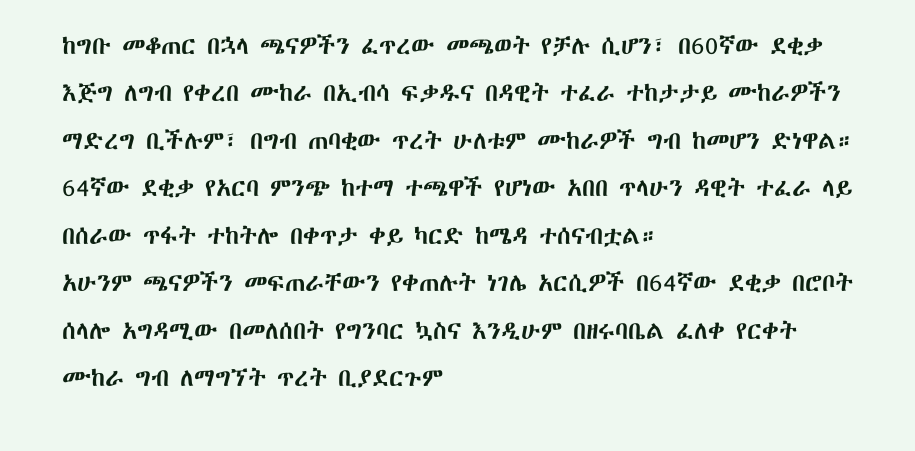ከግቡ መቆጠር በኋላ ጫናዎችን ፈጥረው መጫወት የቻሉ ሲሆን፣ በ60ኛው ደቂቃ እጅግ ለግብ የቀረበ ሙከራ በኢብሳ ፍቃዱና በዳዊት ተፈራ ተከታታይ ሙከራዎችን ማድረግ ቢችሉም፣ በግብ ጠባቂው ጥረት ሁለቱም ሙከራዎች ግብ ከመሆን ድነዋል። 64ኛው ደቂቃ የአርባ ምንጭ ከተማ ተጫዋች የሆነው አበበ ጥላሁን ዳዊት ተፈራ ላይ በሰራው ጥፋት ተከትሎ በቀጥታ ቀይ ካርድ ከሜዳ ተሰናብቷል።
አሁንም ጫናዎችን መፍጠራቸውን የቀጠሉት ነገሌ አርሲዎች በ64ኛው ደቂቃ በሮቦት ሰላሎ አግዳሚው በመለሰበት የግንባር ኳስና እንዲሁም በዘሩባቤል ፈለቀ የርቀት ሙከራ ግብ ለማግኘት ጥረት ቢያደርጉም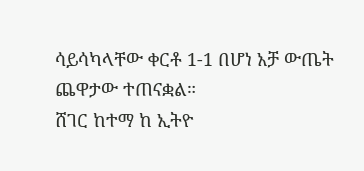ሳይሳካላቸው ቀርቶ 1-1 በሆነ አቻ ውጤት ጨዋታው ተጠናቋል።
ሸገር ከተማ ከ ኢትዮ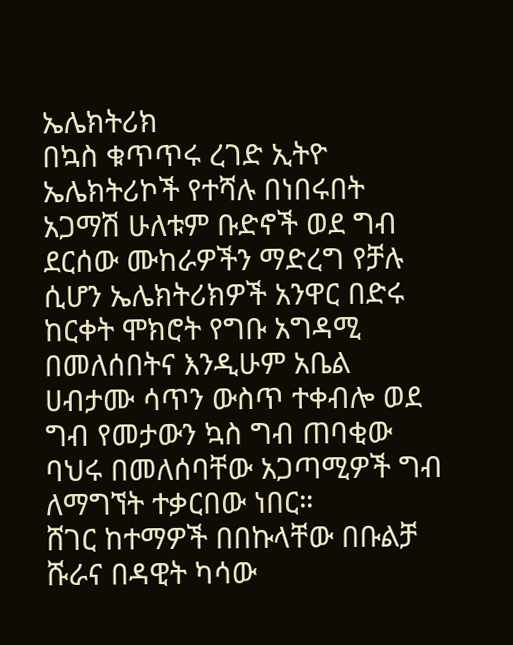ኤሌክትሪክ
በኳስ ቁጥጥሩ ረገድ ኢትዮ ኤሌክትሪኮች የተሻሉ በነበሩበት አጋማሽ ሁለቱም ቡድኖች ወደ ግብ ደርሰው ሙከራዎችን ማድረግ የቻሉ ሲሆን ኤሌክትሪክዎች አንዋር በድሩ ከርቀት ሞክሮት የግቡ አግዳሚ በመለሰበትና እንዲሁም አቤል ሀብታሙ ሳጥን ውስጥ ተቀብሎ ወደ ግብ የመታውን ኳስ ግብ ጠባቂው ባህሩ በመለሰባቸው አጋጣሚዎች ግብ ለማግኘት ተቃርበው ነበር።
ሸገር ከተማዎች በበኩላቸው በቡልቻ ሹራና በዳዊት ካሳው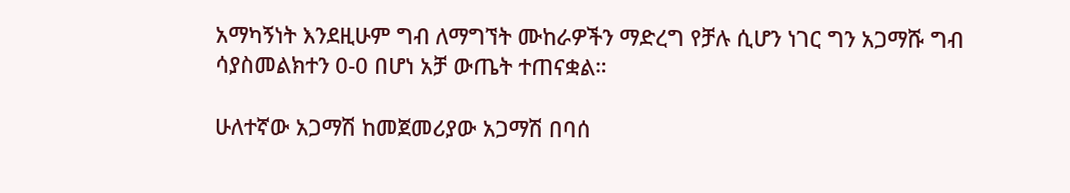አማካኝነት እንደዚሁም ግብ ለማግኘት ሙከራዎችን ማድረግ የቻሉ ሲሆን ነገር ግን አጋማሹ ግብ ሳያስመልክተን 0-0 በሆነ አቻ ውጤት ተጠናቋል።

ሁለተኛው አጋማሽ ከመጀመሪያው አጋማሽ በባሰ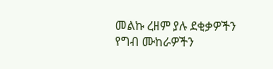መልኩ ረዘም ያሉ ደቂቃዎችን የግብ ሙከራዎችን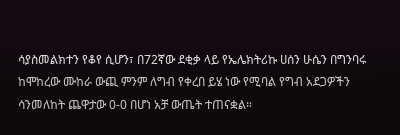ሳያስመልክተን የቆየ ሲሆን፣ በ72ኛው ደቂቃ ላይ የኤሌክትሪኩ ሀሰን ሁሴን በግንባሩ ከሞከረው ሙከራ ውጪ ምንም ለግብ የቀረበ ይሄ ነው የሚባል የግብ አደጋዎችን ሳንመለከት ጨዋታው 0-0 በሆነ አቻ ውጤት ተጠናቋል።